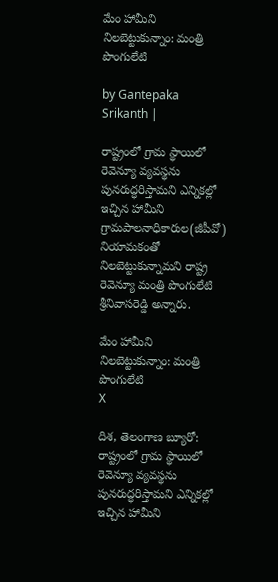మేం హామీని నిల‌బెట్టుకున్నాం: మంత్రి పొంగులేటి

by Gantepaka Srikanth |

రాష్ట్రంలో గ్రామ‌ స్థాయిలో రెవెన్యూ వ్యవ‌స్థను పున‌రుద్ధరిస్తామ‌ని ఎన్నిక‌ల్లో ఇచ్చిన హామీని గ్రామ‌పాల‌నాధికారుల(జీపీవో) నియామ‌కంతో నిల‌బెట్టుకున్నామ‌ని రాష్ట్ర రెవెన్యూ మంత్రి పొంగులేటి శ్రీ‌నివాస‌రెడ్డి అన్నారు.

మేం హామీని నిల‌బెట్టుకున్నాం: మంత్రి పొంగులేటి
X

దిశ, తెలంగాణ బ్యూరో: రాష్ట్రంలో గ్రామ‌ స్థాయిలో రెవెన్యూ వ్యవ‌స్థను పున‌రుద్ధరిస్తామ‌ని ఎన్నిక‌ల్లో ఇచ్చిన హామీని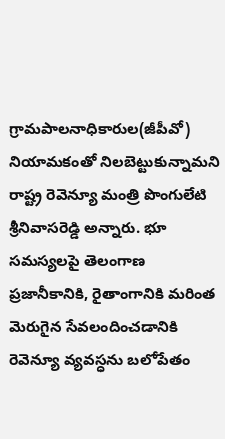గ్రామ‌పాల‌నాధికారుల(జీపీవో) నియామ‌కంతో నిల‌బెట్టుకున్నామ‌ని రాష్ట్ర రెవెన్యూ మంత్రి పొంగులేటి శ్రీ‌నివాస‌రెడ్డి అన్నారు. భూ స‌మ‌స్యల‌పై తెలంగాణ ప్రజానీకానికి, రైతాంగానికి మ‌రింత‌ మెరుగైన సేవ‌లందించడానికి రెవెన్యూ వ్యవ‌స్ధను బ‌లోపేతం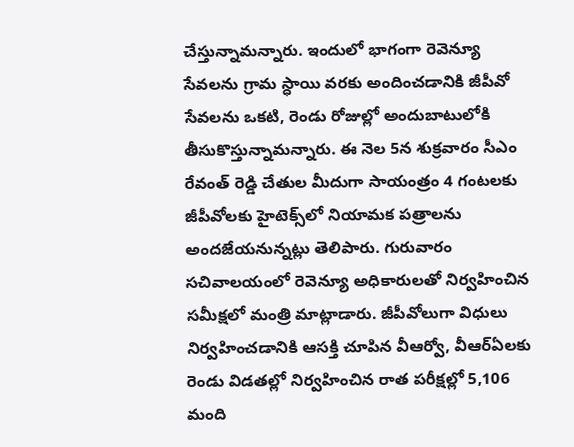చేస్తున్నామ‌న్నారు. ఇందులో భాగంగా రెవెన్యూ సేవ‌ల‌ను గ్రామ స్ధాయి వ‌ర‌కు అందించ‌డానికి జీపీవో సేవ‌ల‌ను ఒక‌టి, రెండు రోజుల్లో అందుబాటులోకి తీసుకొస్తున్నామ‌న్నారు. ఈ నెల 5న శుక్రవారం సీఎం రేవంత్ రెడ్డి చేతుల మీదుగా సాయంత్రం 4 గంట‌ల‌కు జీపీవోల‌కు హైటెక్స్‌లో నియామ‌క ప‌త్రాలను అంద‌జేయ‌నున్నట్లు తెలిపారు. గురువారం స‌చివాల‌యంలో రెవెన్యూ అధికారుల‌తో నిర్వహించిన సమీక్షలో మంత్రి మాట్లాడారు. జీపీవోలుగా విధులు నిర్వహించ‌డానికి ఆసక్తి చూపిన వీఆర్వో, వీఆర్ఏలకు రెండు విడతల్లో నిర్వహించిన రాత ప‌రీక్షల్లో 5,106 మంది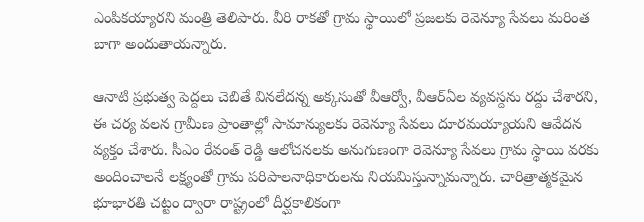ఎంపిక‌య్యార‌ని మంత్రి తెలిపారు. వీరి రాక‌తో గ్రామ‌ స్థాయిలో ప్రజ‌ల‌కు రెవెన్యూ సేవ‌లు మ‌రింత బాగా అందుతాయ‌న్నారు.

ఆనాటి ప్రభుత్వ పెద్దలు చెబితే విన‌లేద‌న్న అక్కసుతో వీఆర్వో, వీఆర్ఏల వ్యవ‌స్దను ర‌ద్దు చేశార‌ని, ఈ చ‌ర్య వ‌ల‌న గ్రామీణ ప్రాంతాల్లో సామాన్యుల‌కు రెవెన్యూ సేవ‌లు దూర‌మ‌య్యాయ‌ని ఆవేద‌న వ్యక్తం చేశారు. సీఎం రేవంత్ రెడ్డి ఆలోచ‌న‌లకు అనుగుణంగా రెవెన్యూ సేవ‌లు గ్రామ స్థాయి వ‌ర‌కు అందించాల‌నే లక్ష్యంతో గ్రామ ప‌రిపాల‌నాధికారుల‌ను నియ‌మిస్తున్నామ‌న్నారు. చారిత్రాత్మక‌మైన భూభార‌తి చ‌ట్టం ద్వారా రాష్ట్రంలో దీర్ఘకాలికంగా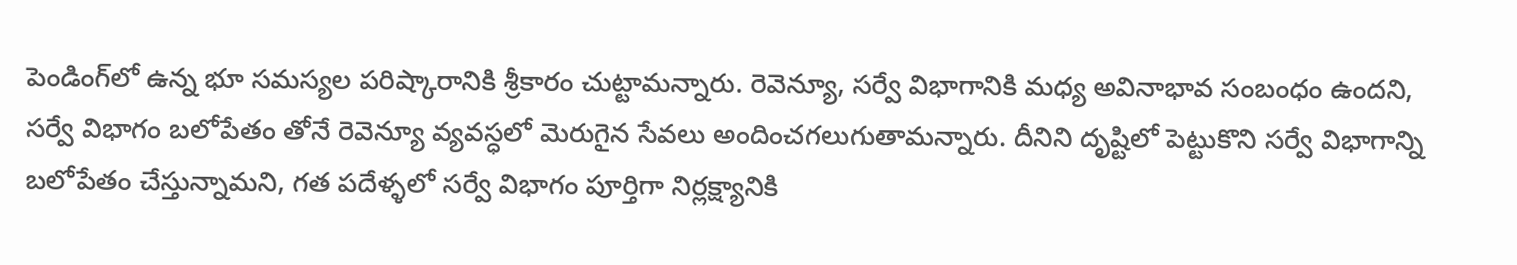పెండింగ్‌లో ఉన్న భూ స‌మస్యల ప‌రిష్కారానికి శ్రీ‌కారం చుట్టామ‌న్నారు. రెవెన్యూ, స‌ర్వే విభాగానికి మధ్య అవినాభావ సంబంధం ఉంద‌ని, స‌ర్వే విభాగం బ‌లోపేతం తోనే రెవెన్యూ వ్యవ‌స్ధలో మెరుగైన సేవ‌లు అందించ‌గ‌లుగుతామ‌న్నారు. దీనిని దృష్టిలో పెట్టుకొని స‌ర్వే విభాగాన్ని బ‌లోపేతం చేస్తున్నామ‌ని, గ‌త ప‌దేళ్ళలో స‌ర్వే విభాగం పూర్తిగా నిర్లక్ష్యానికి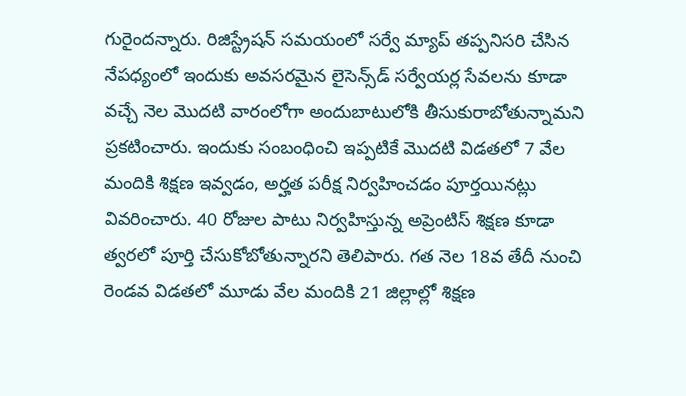గురైంద‌న్నారు. రిజిస్ట్రేష‌న్ స‌మ‌యంలో స‌ర్వే మ్యాప్ త‌ప్పనిస‌రి చేసిన నేప‌ధ్యంలో ఇందుకు అవ‌స‌ర‌మైన లైసెన్స్‌డ్ స‌ర్వేయ‌ర్ల సేవ‌ల‌ను కూడా వ‌చ్చే నెల మొద‌టి వారంలోగా అందుబాటులోకి తీసుకురాబోతున్నామ‌ని ప్రక‌టించారు. ఇందుకు సంబంధించి ఇప్పటికే మొద‌టి విడ‌త‌లో 7 వేల మందికి శిక్షణ ఇవ్వడం, అర్హత ప‌రీక్ష నిర్వహించ‌డం పూర్తయినట్లు వివరించారు. 40 రోజుల పాటు నిర్వహిస్తున్న అప్రెంటిస్ శిక్షణ కూడా త్వర‌లో పూర్తి చేసుకోబోతున్నార‌ని తెలిపారు. గ‌త‌ నెల 18వ తేదీ నుంచి రెండ‌వ విడ‌త‌లో మూడు వేల మందికి 21 జిల్లాల్లో శిక్షణ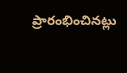ప్రారంభించినట్లు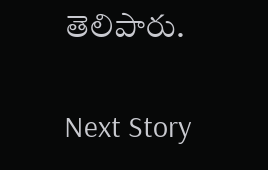తెలిపారు.

Next Story